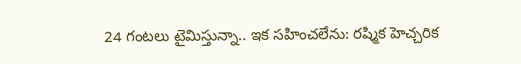24 గంటలు టైమిస్తున్నా.. ఇక సహించలేను: రష్మిక హెచ్చరిక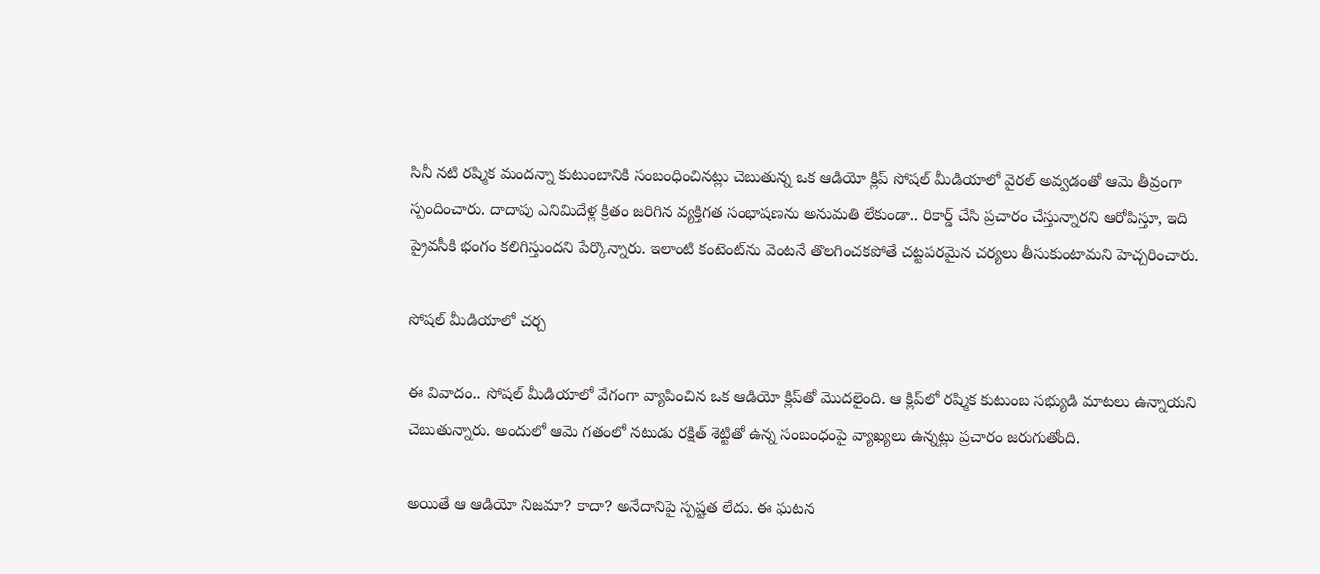సినీ నటి రష్మిక మందన్నా కుటుంబానికి సంబంధించినట్లు చెబుతున్న ఒక ఆడియో క్లిప్ సోషల్ మీడియాలో వైరల్ అవ్వడంతో ఆమె తీవ్రంగా స్పందించారు. దాదాపు ఎనిమిదేళ్ల క్రితం జరిగిన వ్యక్తిగత సంభాషణను అనుమతి లేకుండా.. రికార్డ్ చేసి ప్రచారం చేస్తున్నారని ఆరోపిస్తూ, ఇది ప్రైవసీకి భంగం కలిగిస్తుందని పేర్కొన్నారు. ఇలాంటి కంటెంట్‌ను వెంటనే తొలగించకపోతే చట్టపరమైన చర్యలు తీసుకుంటామని హెచ్చరించారు.

సోషల్ మీడియాలో చర్చ

ఈ వివాదం.. సోషల్ మీడియాలో వేగంగా వ్యాపించిన ఒక ఆడియో క్లిప్‌తో మొదలైంది. ఆ క్లిప్‌లో రష్మిక కుటుంబ సభ్యుడి మాటలు ఉన్నాయని చెబుతున్నారు. అందులో ఆమె గతంలో నటుడు రక్షిత్ శెట్టి‌తో ఉన్న సంబంధంపై వ్యాఖ్యలు ఉన్నట్లు ప్రచారం జరుగుతోంది.

అయితే ఆ ఆడియో నిజమా? కాదా? అనేదానిపై స్పష్టత లేదు. ఈ ఘటన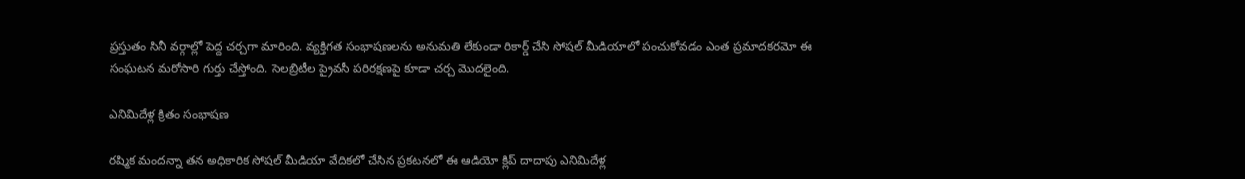ప్రస్తుతం సినీ వర్గాల్లో పెద్ద చర్చగా మారింది. వ్యక్తిగత సంభాషణలను అనుమతి లేకుండా రికార్డ్ చేసి సోషల్ మీడియాలో పంచుకోవడం ఎంత ప్రమాదకరమో ఈ సంఘటన మరోసారి గుర్తు చేస్తోంది. సెలబ్రిటీల ప్రైవసీ పరిరక్షణపై కూడా చర్చ మొదలైంది.

ఎనిమిదేళ్ల క్రితం సంభాషణ

రష్మిక మందన్నా తన అధికారిక సోషల్ మీడియా వేదికలో చేసిన ప్రకటనలో ఈ ఆడియో క్లిప్ దాదాపు ఎనిమిదేళ్ల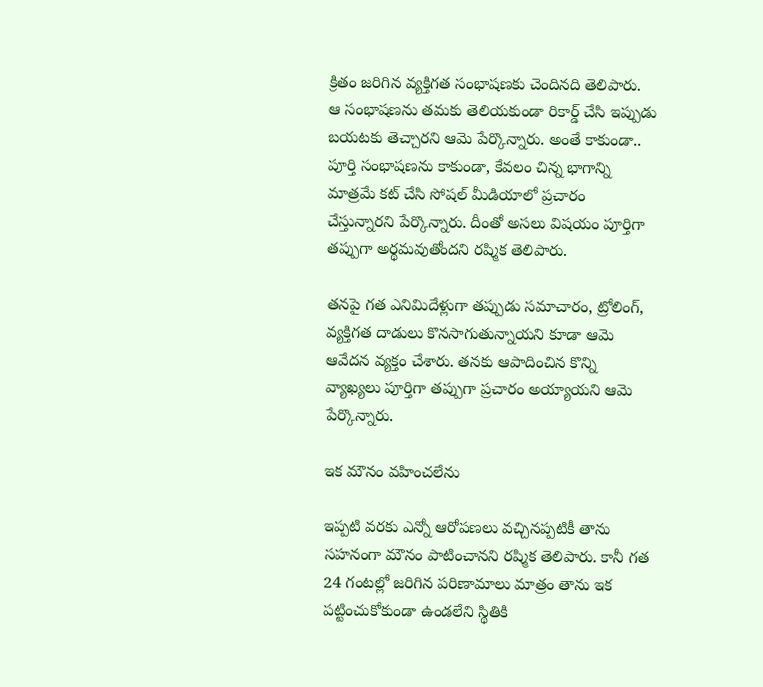క్రితం జరిగిన వ్యక్తిగత సంభాషణకు చెందినది తెలిపారు. ఆ సంభాషణను తమకు తెలియకుండా రికార్డ్ చేసి ఇప్పుడు బయటకు తెచ్చారని ఆమె పేర్కొన్నారు. అంతే కాకుండా.. పూర్తి సంభాషణను కాకుండా, కేవలం చిన్న భాగాన్ని మాత్రమే కట్ చేసి సోషల్ మీడియాలో ప్రచారం చేస్తున్నారని పేర్కొన్నారు. దీంతో అసలు విషయం పూర్తిగా తప్పుగా అర్థమవుతోందని రష్మిక తెలిపారు.

తనపై గత ఎనిమిదేళ్లుగా తప్పుడు సమాచారం, ట్రోలింగ్, వ్యక్తిగత దాడులు కొనసాగుతున్నాయని కూడా ఆమె ఆవేదన వ్యక్తం చేశారు. తనకు ఆపాదించిన కొన్ని వ్యాఖ్యలు పూర్తిగా తప్పుగా ప్రచారం అయ్యాయని ఆమె పేర్కొన్నారు.

ఇక మౌనం వహించలేను

ఇప్పటి వరకు ఎన్నో ఆరోపణలు వచ్చినప్పటికీ తాను సహనంగా మౌనం పాటించానని రష్మిక తెలిపారు. కానీ గత 24 గంటల్లో జరిగిన పరిణామాలు మాత్రం తాను ఇక పట్టించుకోకుండా ఉండలేని స్థితికి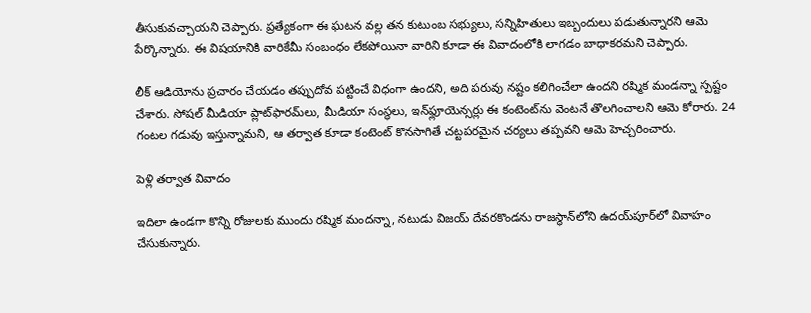తీసుకువచ్చాయని చెప్పారు. ప్రత్యేకంగా ఈ ఘటన వల్ల తన కుటుంబ సభ్యులు, సన్నిహితులు ఇబ్బందులు పడుతున్నారని ఆమె పేర్కొన్నారు. ఈ విషయానికి వారికేమీ సంబంధం లేకపోయినా వారిని కూడా ఈ వివాదంలోకి లాగడం బాధాకరమని చెప్పారు.

లీక్ ఆడియోను ప్రచారం చేయడం తప్పుదోవ పట్టించే విధంగా ఉందని, అది పరువు నష్టం కలిగించేలా ఉందని రష్మిక మండన్నా స్పష్టం చేశారు. సోషల్ మీడియా ప్లాట్‌ఫారమ్‌లు, మీడియా సంస్థలు, ఇన్‌ఫ్లూయెన్సర్లు ఈ కంటెంట్‌ను వెంటనే తొలగించాలని ఆమె కోరారు. 24 గంటల గడువు ఇస్తున్నామని, ఆ తర్వాత కూడా కంటెంట్ కొనసాగితే చట్టపరమైన చర్యలు తప్పవని ఆమె హెచ్చరించారు.

పెళ్లి తర్వాత వివాదం

ఇదిలా ఉండగా కొన్ని రోజులకు ముందు రష్మిక మందన్నా, నటుడు విజయ్ దేవరకొండను రాజస్థాన్‌లోని ఉదయ్‌పూర్‌లో వివాహం చేసుకున్నారు.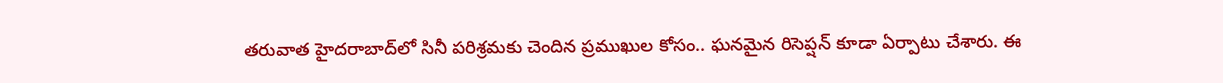తరువాత హైదరాబాద్‌లో సినీ పరిశ్రమకు చెందిన ప్రముఖుల కోసం.. ఘనమైన రిసెప్షన్ కూడా ఏర్పాటు చేశారు. ఈ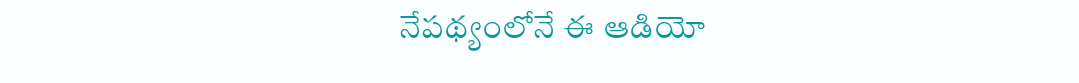నేపథ్యంలోనే ఈ ఆడియో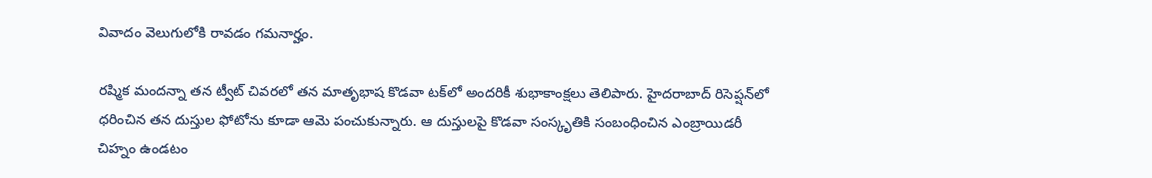వివాదం వెలుగులోకి రావడం గమనార్హం.

రష్మిక మందన్నా తన ట్వీట్ చివరలో తన మాతృభాష కొడవా టక్‌లో అందరికీ శుభాకాంక్షలు తెలిపారు. హైదరాబాద్ రిసెప్షన్‌లో ధరించిన తన దుస్తుల ఫోటోను కూడా ఆమె పంచుకున్నారు. ఆ దుస్తులపై కొడవా సంస్కృతికి సంబంధించిన ఎంబ్రాయిడరీ చిహ్నం ఉండటం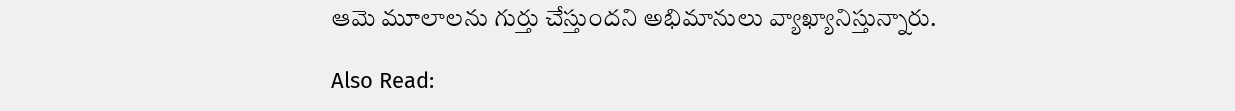ఆమె మూలాలను గుర్తు చేస్తుందని అభిమానులు వ్యాఖ్యానిస్తున్నారు.

Also Read: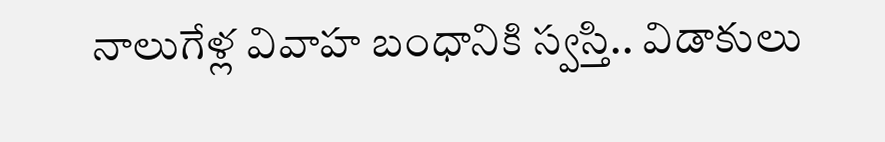నాలుగేళ్ల వివాహ బంధానికి స్వస్తి.. విడాకులు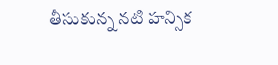తీసుకున్న నటి హన్సిక